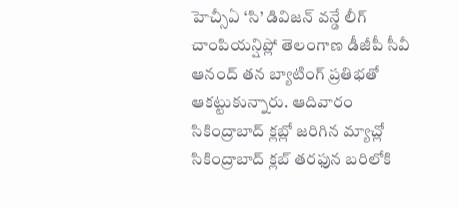హెచ్సీఏ ‘సి’ డివిజన్ వన్డే లీగ్ చాంపియన్షిప్లో తెలంగాణ డీజీపీ సీవీ ఆనంద్ తన బ్యాటింగ్ ప్రతిభతో ఆకట్టుకున్నారు. ఆదివారం సికింద్రాబాద్ క్లబ్లో జరిగిన మ్యాచ్లో సికింద్రాబాద్ క్లబ్ తరఫున బరిలోకి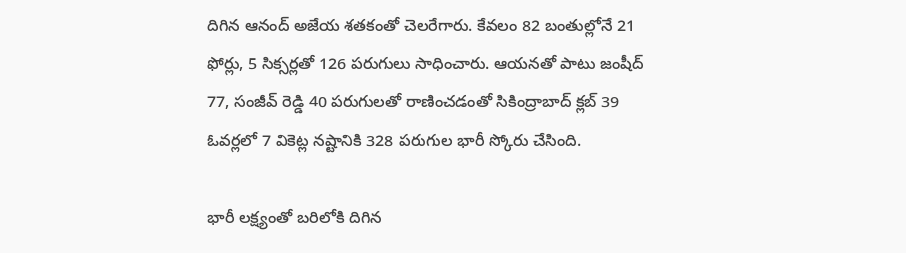దిగిన ఆనంద్ అజేయ శతకంతో చెలరేగారు. కేవలం 82 బంతుల్లోనే 21 ఫోర్లు, 5 సిక్సర్లతో 126 పరుగులు సాధించారు. ఆయనతో పాటు జంషీద్ 77, సంజీవ్ రెడ్డి 40 పరుగులతో రాణించడంతో సికింద్రాబాద్ క్లబ్ 39 ఓవర్లలో 7 వికెట్ల నష్టానికి 328 పరుగుల భారీ స్కోరు చేసింది.

భారీ లక్ష్యంతో బరిలోకి దిగిన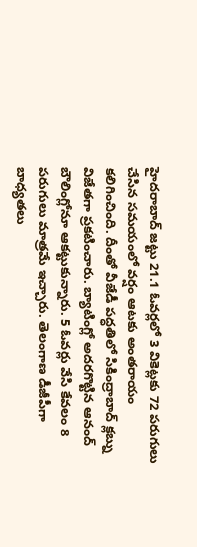హైదరాబాద్ జట్టు 21.1 ఓవర్లలో 3 వికెట్లకు 72 పరుగులు చేసిన సమయంలో వర్షం ఆటకు అంతరాయం కలిగించింది. దీంతో వీజేడీ పద్ధతిలో సికింద్రాబాద్ క్లబ్ను విజేతగా ప్రకటించారు. బ్యాటింగ్లో అదరగొట్టిన ఆనంద్ బౌలింగ్లోనూ ఆకట్టుకున్నారు. 5 ఓవర్లు వేసి కేవలం 8 పరుగులు మాత్రమే ఇచ్చారు. తెలంగాణ డీజీపీగా బాధ్యతలు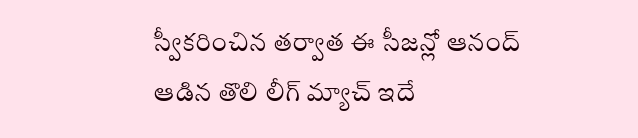స్వీకరించిన తర్వాత ఈ సీజన్లో ఆనంద్ ఆడిన తొలి లీగ్ మ్యాచ్ ఇదే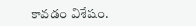కావడం విశేషం.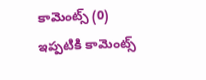కామెంట్స్ (0)
ఇప్పటికి కామెంట్స్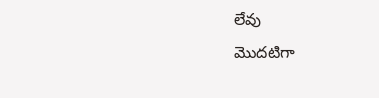లేవు
మొదటిగా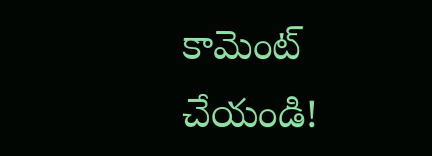కామెంట్ చేయండి!